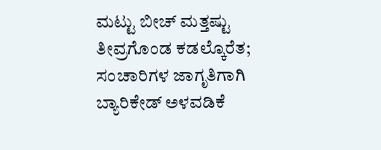ಮಟ್ಟು ಬೀಚ್ ಮತ್ತಷ್ಟು ತೀವ್ರಗೊಂಡ ಕಡಲ್ಕೊರೆತ; ಸಂಚಾರಿಗಳ ಜಾಗೃತಿಗಾಗಿ ಬ್ಯಾರಿಕೇಡ್ ಅಳವಡಿಕೆ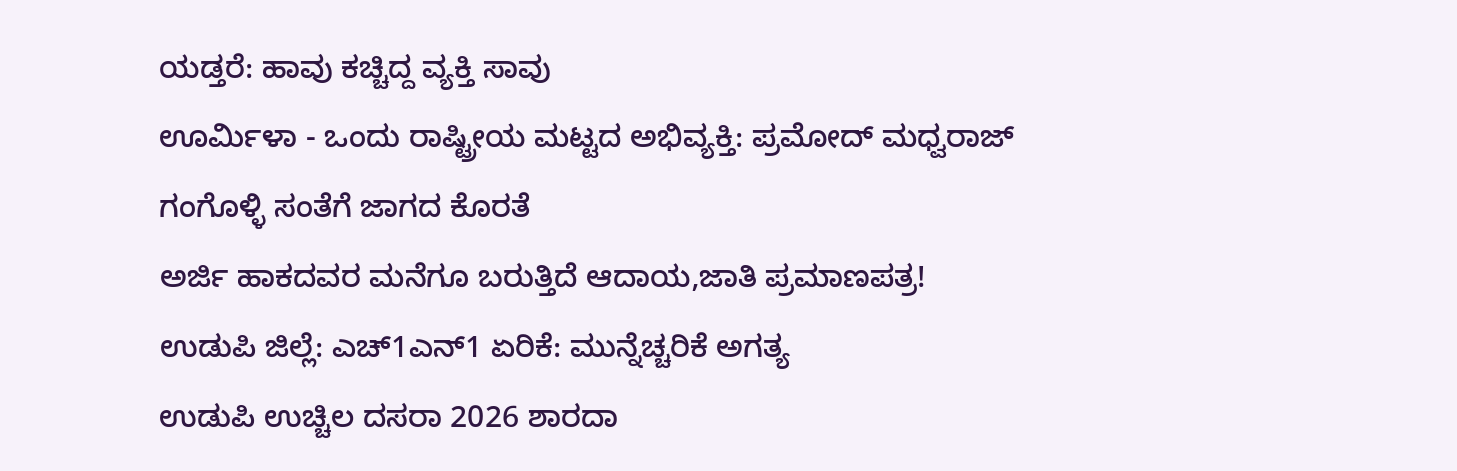ಯಡ್ತರೆ: ಹಾವು ಕಚ್ಚಿದ್ದ ವ್ಯಕ್ತಿ ಸಾವು
ಊರ್ಮಿಳಾ - ಒಂದು ರಾಷ್ಟ್ರೀಯ ಮಟ್ಟದ ಅಭಿವ್ಯಕ್ತಿ: ಪ್ರಮೋದ್ ಮಧ್ವರಾಜ್
ಗಂಗೊಳ್ಳಿ ಸಂತೆಗೆ ಜಾಗದ ಕೊರತೆ
ಅರ್ಜಿ ಹಾಕದವರ ಮನೆಗೂ ಬರುತ್ತಿದೆ ಆದಾಯ,ಜಾತಿ ಪ್ರಮಾಣಪತ್ರ!
ಉಡುಪಿ ಜಿಲ್ಲೆ: ಎಚ್1ಎನ್1 ಏರಿಕೆ: ಮುನ್ನೆಚ್ಚರಿಕೆ ಅಗತ್ಯ
ಉಡುಪಿ ಉಚ್ಚಿಲ ದಸರಾ 2026 ಶಾರದಾ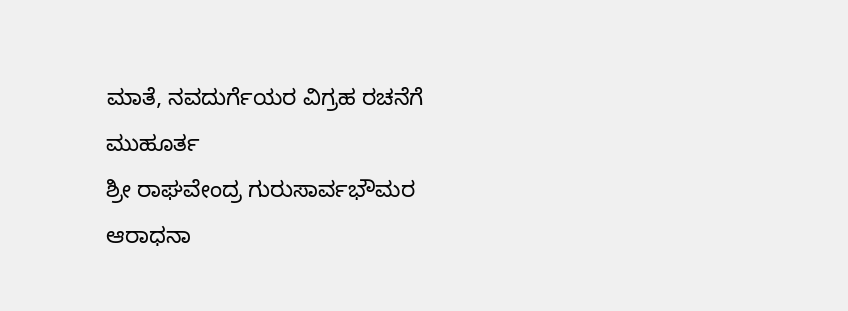ಮಾತೆ, ನವದುರ್ಗೆಯರ ವಿಗ್ರಹ ರಚನೆಗೆ ಮುಹೂರ್ತ
ಶ್ರೀ ರಾಘವೇಂದ್ರ ಗುರುಸಾರ್ವಭೌಮರ ಆರಾಧನಾ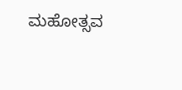ಮಹೋತ್ಸವ